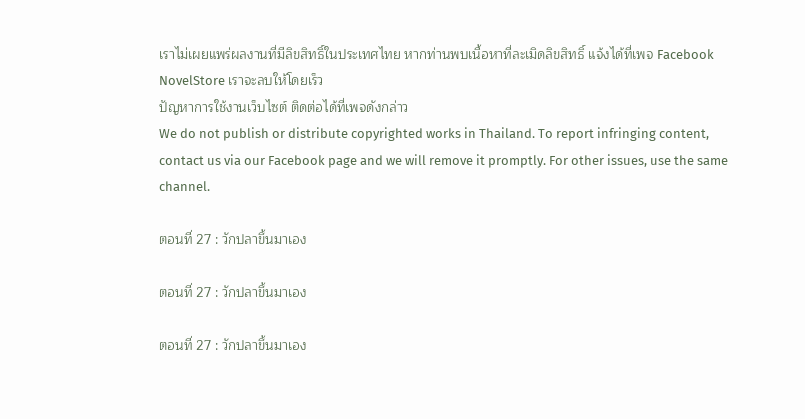เราไม่เผยแพร่ผลงานที่มีลิขสิทธิ์ในประเทศไทย หากท่านพบเนื้อหาที่ละเมิดลิขสิทธิ์ แจ้งได้ที่เพจ Facebook NovelStore เราจะลบให้โดยเร็ว
ปัญหาการใช้งานเว็บไซต์ ติดต่อได้ที่เพจดังกล่าว
We do not publish or distribute copyrighted works in Thailand. To report infringing content, contact us via our Facebook page and we will remove it promptly. For other issues, use the same channel.

ตอนที่ 27 : วักปลาขึ้นมาเอง

ตอนที่ 27 : วักปลาขึ้นมาเอง

ตอนที่ 27 : วักปลาขึ้นมาเอง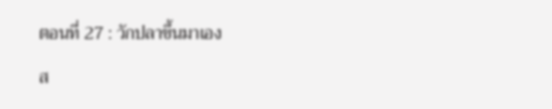ตอนที่ 27 : วักปลาขึ้นมาเอง

ส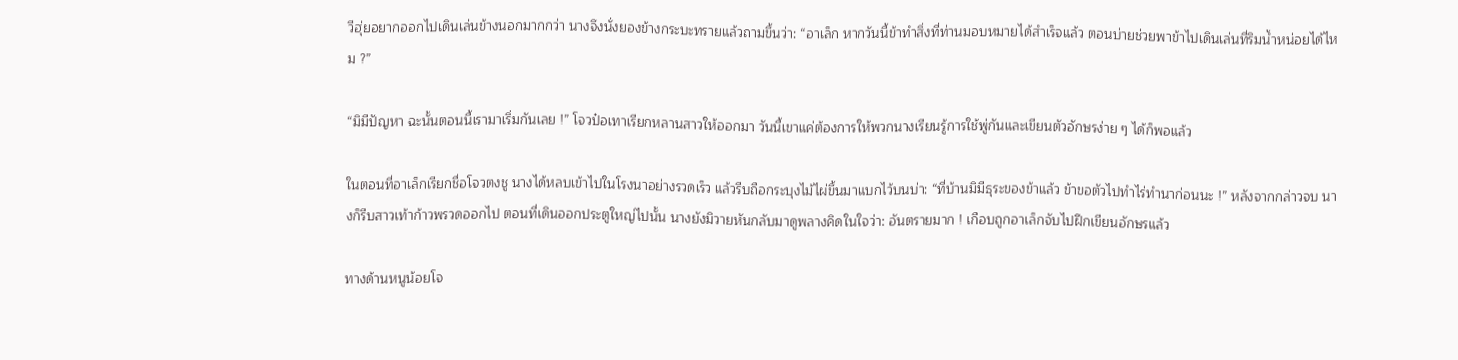วีฮุ่ยอยากออกไปเดินเล่นข้างนอกมากกว่า นางจึงนั่งยองข้างกระบะทรายแล้วถามขึ้นว่า: “อาเล็ก หากวันนี้ข้าทำสิ่งที่ท่านมอบหมายได้สำเร็จแล้ว ตอนบ่ายช่วยพาข้าไปเดินเล่นที่ริมน้ำหน่อยได้ไหม ?”

“มิมีปัญหา ฉะนั้นตอนนี้เรามาเริ่มกันเลย !” โจวป๋อเทาเรียกหลานสาวให้ออกมา วันนี้เขาแค่ต้องการให้พวกนางเรียนรู้การใช้พู่กันและเขียนตัวอักษรง่าย ๆ ได้ก็พอแล้ว

ในตอนที่อาเล็กเรียกชื่อโจวตงชู นางได้หลบเข้าไปในโรงนาอย่างรวดเร็ว แล้วรีบถือกระบุงไม้ไผ่ขึ้นมาแบกไว้บนบ่า: “ที่บ้านมิมีธุระของข้าแล้ว ข้าขอตัวไปทำไร่ทำนาก่อนนะ !” หลังจากกล่าวจบ นางก็รีบสาวเท้าก้าวพรวดออกไป ตอนที่เดินออกประตูใหญ่ไปนั้น นางยังมิวายหันกลับมาดูพลางคิดในใจว่า: อันตรายมาก ! เกือบถูกอาเล็กจับไปฝึกเขียนอักษรแล้ว

ทางด้านหนูน้อยโจ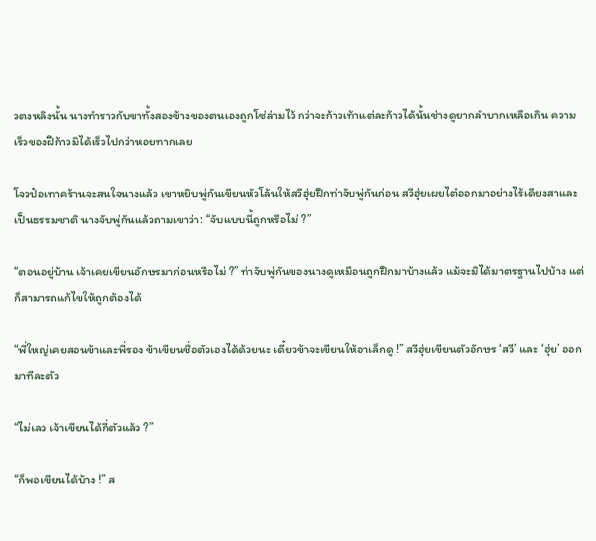วตงหลิงนั้น นางทำราวกับขาทั้งสองข้างของตนเองถูกโซ่ล่ามไว้ กว่าจะก้าวเท้าแต่ละก้าวได้นั้นช่างดูยากลำบากเหลือเกิน ความเร็วของฝีก้าวมิได้เร็วไปกว่าหอยทากเลย

โจวป๋อเทาคร้านจะสนใจนางแล้ว เขาหยิบพู่กันเขียนหัวโล้นให้สวีฮุ่ยฝึกท่าจับพู่กันก่อน สวีฮุ่ยเผยไต๋ออกมาอย่างไร้เดียงสาและเป็นธรรมชาติ นางจับพู่กันแล้วถามเขาว่า: “จับแบบนี้ถูกหรือไม่ ?”

“ตอนอยู่บ้าน เจ้าเคยเขียนอักษรมาก่อนหรือไม่ ?” ท่าจับพู่กันของนางดูเหมือนถูกฝึกมาบ้างแล้ว แม้จะมิได้มาตรฐานไปบ้าง แต่ก็สามารถแก้ไขให้ถูกต้องได้

“พี่ใหญ่เคยสอนข้าและพี่รอง ข้าเขียนชื่อตัวเองได้ด้วยนะ เดี๋ยวข้าจะเขียนให้อาเล็กดู !” สวีฮุ่ยเขียนตัวอักษร ‘สวี’ และ ‘ฮุ่ย’ ออกมาทีละตัว

“ไม่เลว เจ้าเขียนได้กี่ตัวแล้ว ?”

“ก็พอเขียนได้บ้าง !” ส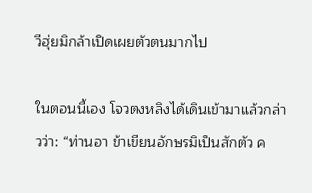วีฮุ่ยมิกล้าเปิดเผยตัวตนมากไป

ในตอนนี้เอง โจวตงหลิงได้เดินเข้ามาแล้วกล่าวว่า: “ท่านอา ข้าเขียนอักษรมิเป็นสักตัว ค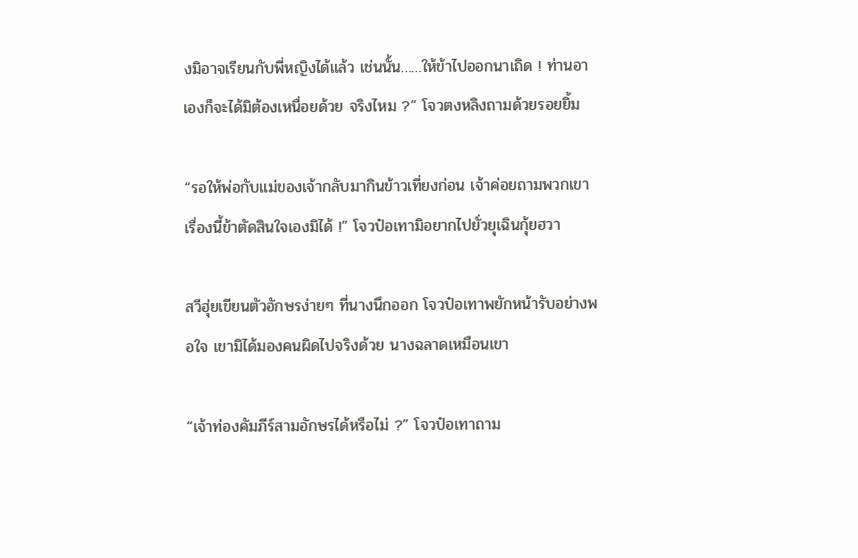งมิอาจเรียนกับพี่หญิงได้แล้ว เช่นนั้น……ให้ข้าไปออกนาเถิด ! ท่านอาเองก็จะได้มิต้องเหนื่อยด้วย จริงไหม ?” โจวตงหลิงถามด้วยรอยยิ้ม

“รอให้พ่อกับแม่ของเจ้ากลับมากินข้าวเที่ยงก่อน เจ้าค่อยถามพวกเขา เรื่องนี้ข้าตัดสินใจเองมิได้ !” โจวป๋อเทามิอยากไปยั่วยุเฉินกุ้ยฮวา

สวีฮุ่ยเขียนตัวอักษรง่ายๆ ที่นางนึกออก โจวป๋อเทาพยักหน้ารับอย่างพอใจ เขามิได้มองคนผิดไปจริงด้วย นางฉลาดเหมือนเขา

“เจ้าท่องคัมภีร์สามอักษรได้หรือไม่ ?” โจวป๋อเทาถาม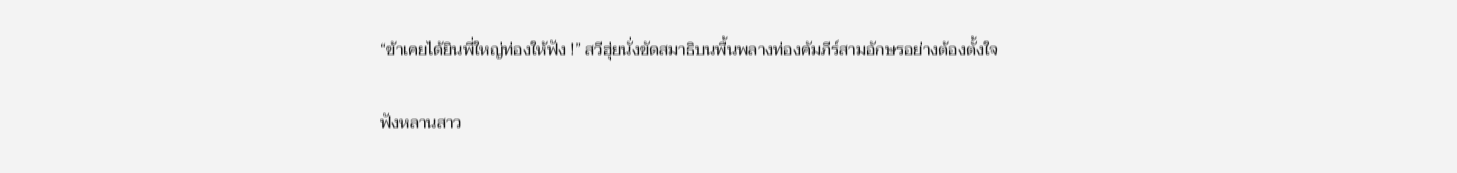“ข้าเคยได้ยินพี่ใหญ่ท่องให้ฟัง !” สวีฮุ่ยนั่งขัดสมาธิบนพื้นพลางท่องคัมภีร์สามอักษรอย่างต้องตั้งใจ

ฟังหลานสาว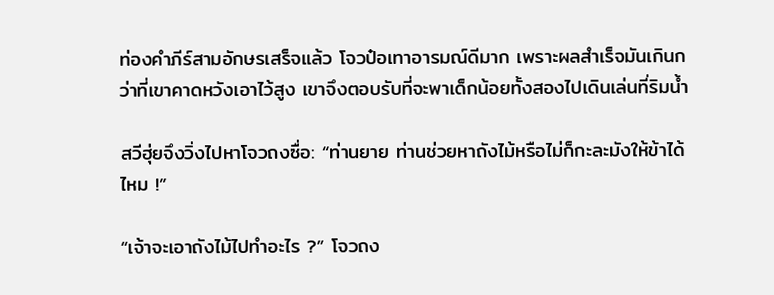ท่องคำภีร์สามอักษรเสร็จแล้ว โจวป๋อเทาอารมณ์ดีมาก เพราะผลสำเร็จมันเกินกว่าที่เขาคาดหวังเอาไว้สูง เขาจึงตอบรับที่จะพาเด็กน้อยทั้งสองไปเดินเล่นที่ริมน้ำ

สวีฮุ่ยจึงวิ่งไปหาโจวถงซื่อ: “ท่านยาย ท่านช่วยหาถังไม้หรือไม่ก็กะละมังให้ข้าได้ไหม !”

“เจ้าจะเอาถังไม้ไปทำอะไร ?” โจวถง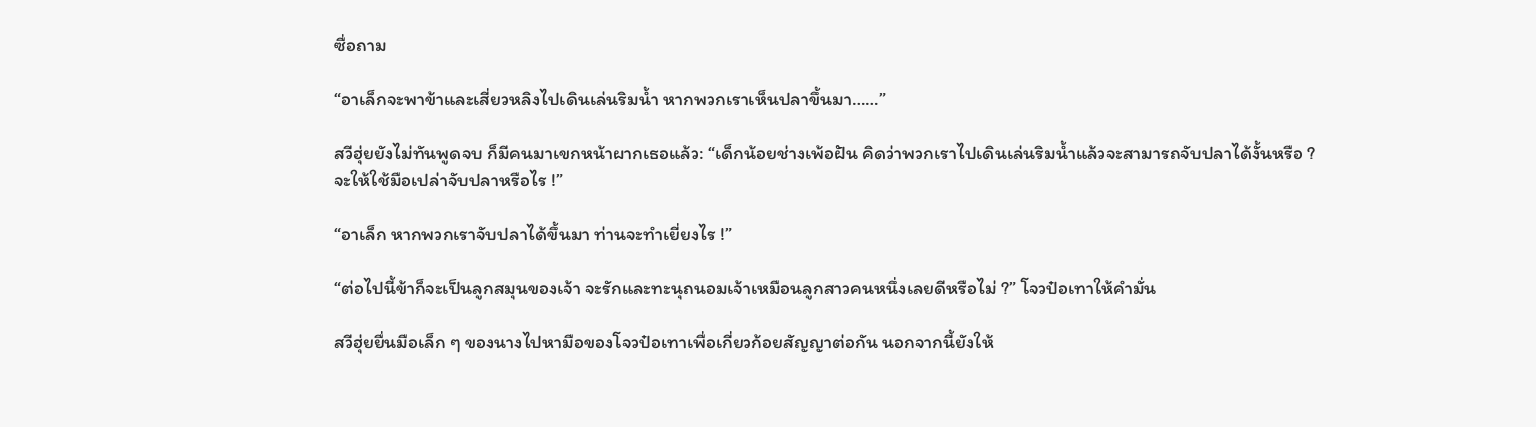ซื่อถาม

“อาเล็กจะพาข้าและเสี่ยวหลิงไปเดินเล่นริมน้ำ หากพวกเราเห็นปลาขึ้นมา……”

สวีฮุ่ยยังไม่ทันพูดจบ ก็มีคนมาเขกหน้าผากเธอแล้ว: “เด็กน้อยช่างเพ้อฝัน คิดว่าพวกเราไปเดินเล่นริมน้ำแล้วจะสามารถจับปลาได้งั้นหรือ ? จะให้ใช้มือเปล่าจับปลาหรือไร !”

“อาเล็ก หากพวกเราจับปลาได้ขึ้นมา ท่านจะทำเยี่ยงไร !”

“ต่อไปนี้ข้าก็จะเป็นลูกสมุนของเจ้า จะรักและทะนุถนอมเจ้าเหมือนลูกสาวคนหนึ่งเลยดีหรือไม่ ?” โจวป๋อเทาให้คำมั่น

สวีฮุ่ยยื่นมือเล็ก ๆ ของนางไปหามือของโจวป๋อเทาเพื่อเกี่ยวก้อยสัญญาต่อกัน นอกจากนี้ยังให้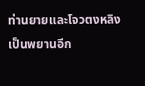ท่านยายและโจวตงหลิงเป็นพยานอีก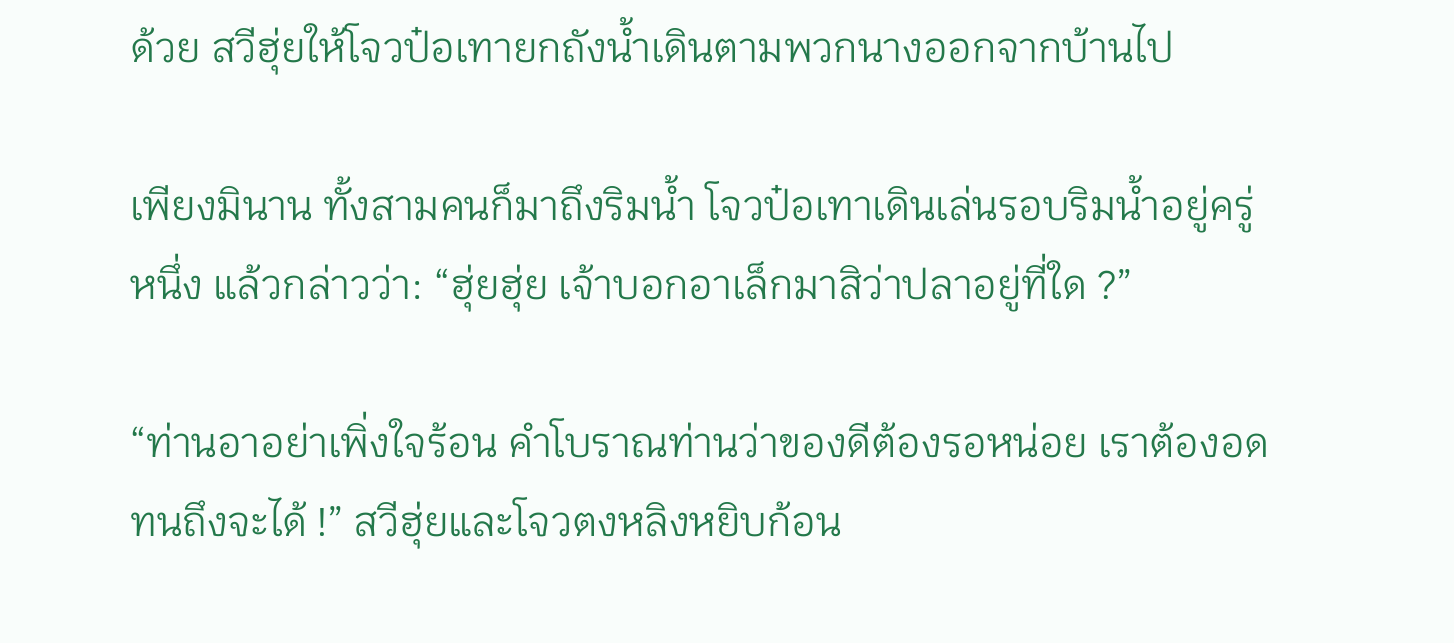ด้วย สวีฮุ่ยให้โจวป๋อเทายกถังน้ำเดินตามพวกนางออกจากบ้านไป

เพียงมินาน ทั้งสามคนก็มาถึงริมน้ำ โจวป๋อเทาเดินเล่นรอบริมน้ำอยู่ครู่หนึ่ง แล้วกล่าวว่า: “ฮุ่ยฮุ่ย เจ้าบอกอาเล็กมาสิว่าปลาอยู่ที่ใด ?”

“ท่านอาอย่าเพิ่งใจร้อน คำโบราณท่านว่าของดีต้องรอหน่อย เราต้องอดทนถึงจะได้ !” สวีฮุ่ยและโจวตงหลิงหยิบก้อน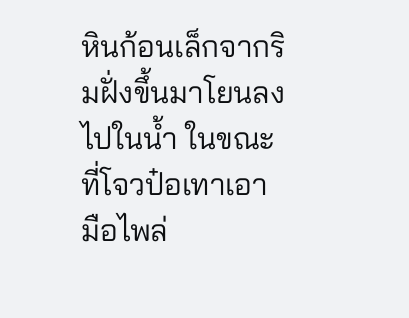หินก้อนเล็กจากริมฝั่งขึ้นมาโยนลงไปในน้ำ ในขณะที่โจวป๋อเทาเอามือไพล่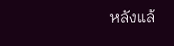หลังแล้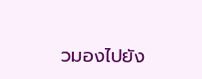วมองไปยัง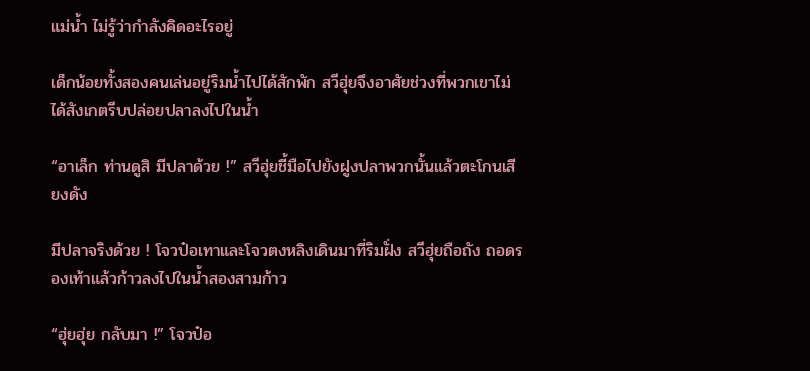แม่น้ำ ไม่รู้ว่ากำลังคิดอะไรอยู่

เด็กน้อยทั้งสองคนเล่นอยู่ริมน้ำไปได้สักพัก สวีฮุ่ยจึงอาศัยช่วงที่พวกเขาไม่ได้สังเกตรีบปล่อยปลาลงไปในน้ำ

“อาเล็ก ท่านดูสิ มีปลาด้วย !” สวีฮุ่ยชี้มือไปยังฝูงปลาพวกนั้นแล้วตะโกนเสียงดัง

มีปลาจริงด้วย ! โจวป๋อเทาและโจวตงหลิงเดินมาที่ริมฝั่ง สวีฮุ่ยถือถัง ถอดรองเท้าแล้วก้าวลงไปในน้ำสองสามก้าว

“ฮุ่ยฮุ่ย กลับมา !” โจวป๋อ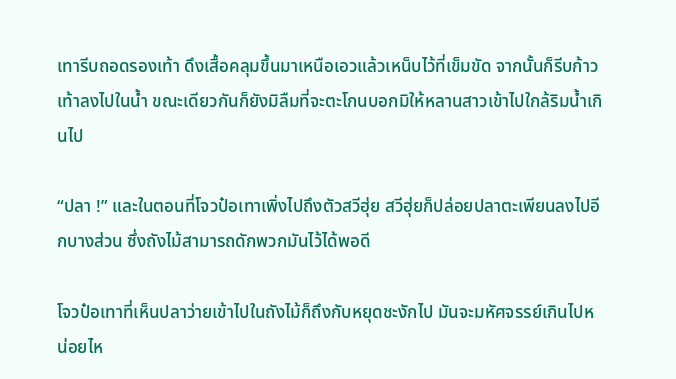เทารีบถอดรองเท้า ดึงเสื้อคลุมขึ้นมาเหนือเอวแล้วเหน็บไว้ที่เข็มขัด จากนั้นก็รีบก้าวเท้าลงไปในน้ำ ขณะเดียวกันก็ยังมิลืมที่จะตะโกนบอกมิให้หลานสาวเข้าไปใกล้ริมน้ำเกินไป

“ปลา !” และในตอนที่โจวป๋อเทาเพิ่งไปถึงตัวสวีฮุ่ย สวีฮุ่ยก็ปล่อยปลาตะเพียนลงไปอีกบางส่วน ซึ่งถังไม้สามารถดักพวกมันไว้ได้พอดี

โจวป๋อเทาที่เห็นปลาว่ายเข้าไปในถังไม้ก็ถึงกับหยุดชะงักไป มันจะมหัศจรรย์เกินไปหน่อยไห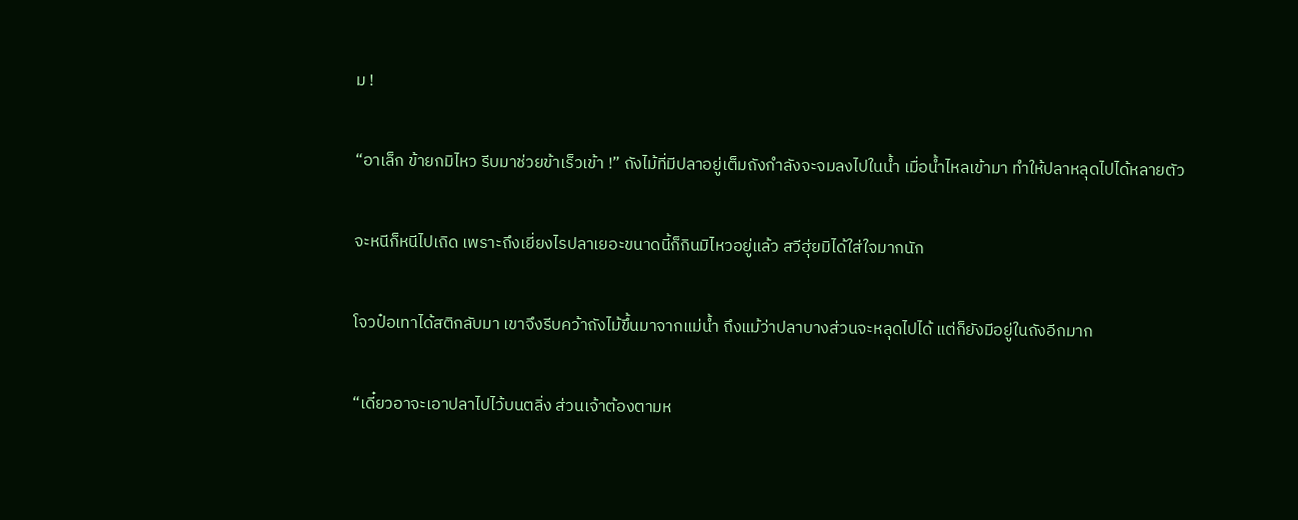ม !

“อาเล็ก ข้ายกมิไหว รีบมาช่วยข้าเร็วเข้า !” ถังไม้ที่มีปลาอยู่เต็มถังกำลังจะจมลงไปในน้ำ เมื่อน้ำไหลเข้ามา ทำให้ปลาหลุดไปได้หลายตัว

จะหนีก็หนีไปเถิด เพราะถึงเยี่ยงไรปลาเยอะขนาดนี้ก็กินมิไหวอยู่แล้ว สวีฮุ่ยมิได้ใส่ใจมากนัก

โจวป๋อเทาได้สติกลับมา เขาจึงรีบคว้าถังไม้ขึ้นมาจากแม่น้ำ ถึงแม้ว่าปลาบางส่วนจะหลุดไปได้ แต่ก็ยังมีอยู่ในถังอีกมาก

“เดี๋ยวอาจะเอาปลาไปไว้บนตลิ่ง ส่วนเจ้าต้องตามห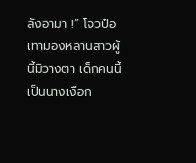ลังอามา !” โจวป๋อเทามองหลานสาวผู้นี้มิวางตา เด็กคนนี้เป็นนางเงือก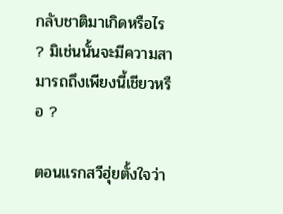กลับชาติมาเกิดหรือไร ? มิเช่นนั้นจะมีความสามารถถึงเพียงนี้เชียวหรือ ?

ตอนแรกสวีฮุ่ยตั้งใจว่า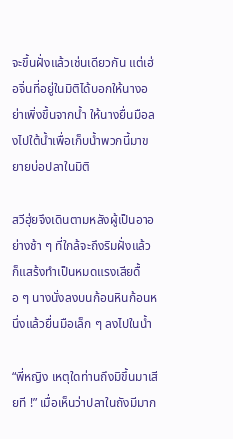จะขึ้นฝั่งแล้วเช่นเดียวกัน แต่เฮ่อจิ่นที่อยู่ในมิติได้บอกให้นางอย่าเพิ่งขึ้นจากน้ำ ให้นางยื่นมือลงไปใต้น้ำเพื่อเก็บน้ำพวกนี้มาขยายบ่อปลาในมิติ

สวีฮุ่ยจึงเดินตามหลังผู้เป็นอาอย่างช้า ๆ ที่ใกล้จะถึงริมฝั่งแล้วก็แสร้งทำเป็นหมดแรงเสียดื้อ ๆ นางนั่งลงบนก้อนหินก้อนหนึ่งแล้วยื่นมือเล็ก ๆ ลงไปในน้ำ

“พี่หญิง เหตุใดท่านถึงมิขึ้นมาเสียที !” เมื่อเห็นว่าปลาในถังมีมาก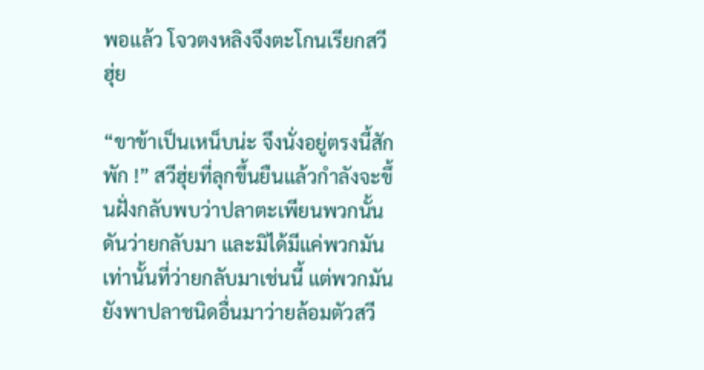พอแล้ว โจวตงหลิงจึงตะโกนเรียกสวีฮุ่ย

“ขาข้าเป็นเหน็บน่ะ จึงนั่งอยู่ตรงนี้สักพัก !” สวีฮุ่ยที่ลุกขึ้นยืนแล้วกำลังจะขึ้นฝั่งกลับพบว่าปลาตะเพียนพวกนั้นดันว่ายกลับมา และมิได้มีแค่พวกมันเท่านั้นที่ว่ายกลับมาเช่นนี้ แต่พวกมันยังพาปลาชนิดอื่นมาว่ายล้อมตัวสวี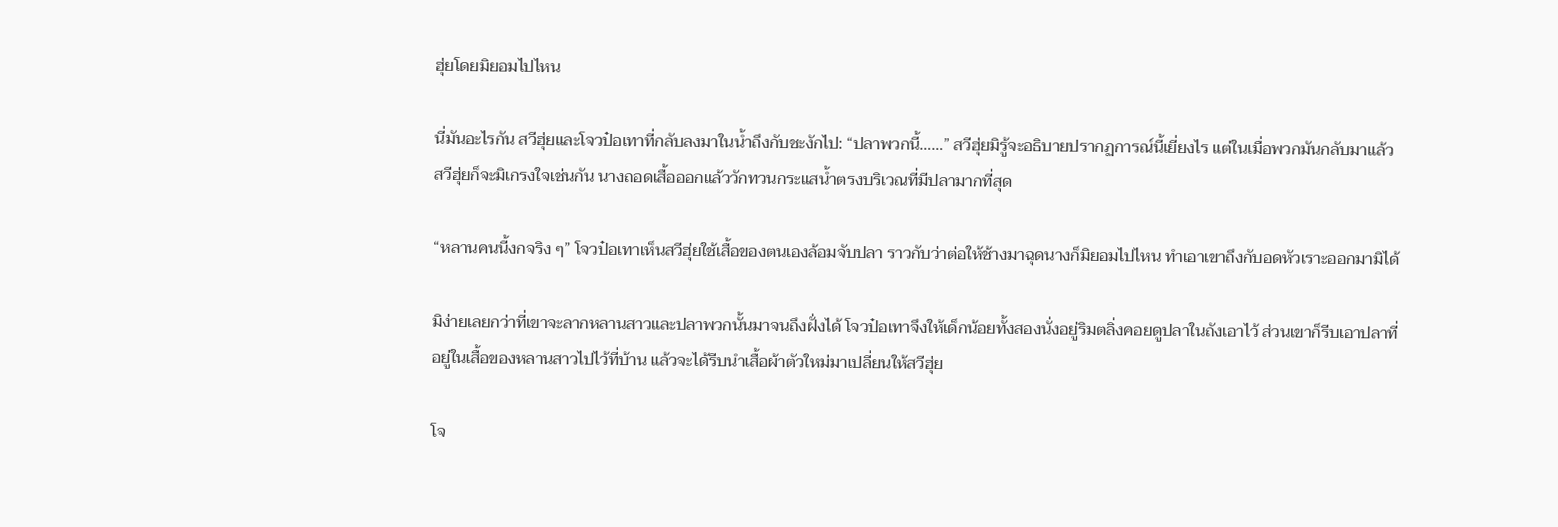ฮุ่ยโดยมิยอมไปไหน

นี่มันอะไรกัน สวีฮุ่ยและโจวป๋อเทาที่กลับลงมาในน้ำถึงกับชะงักไป: “ปลาพวกนี้……” สวีฮุ่ยมิรู้จะอธิบายปรากฏการณ์นี้เยี่ยงไร แต่ในเมื่อพวกมันกลับมาแล้ว สวีฮุ่ยก็จะมิเกรงใจเช่นกัน นางถอดเสื้อออกแล้ววักทวนกระแสน้ำตรงบริเวณที่มีปลามากที่สุด

“หลานคนนี้งกจริง ๆ” โจวป๋อเทาเห็นสวีฮุ่ยใช้เสื้อของตนเองล้อมจับปลา ราวกับว่าต่อให้ช้างมาฉุดนางก็มิยอมไปไหน ทำเอาเขาถึงกับอดหัวเราะออกมามิได้

มิง่ายเลยกว่าที่เขาจะลากหลานสาวและปลาพวกนั้นมาจนถึงฝั่งได้ โจวป๋อเทาจึงให้เด็กน้อยทั้งสองนั่งอยู่ริมตลิ่งคอยดูปลาในถังเอาไว้ ส่วนเขาก็รีบเอาปลาที่อยู่ในเสื้อของหลานสาวไปไว้ที่บ้าน แล้วจะได้รีบนำเสื้อผ้าตัวใหม่มาเปลี่ยนให้สวีฮุ่ย

โจ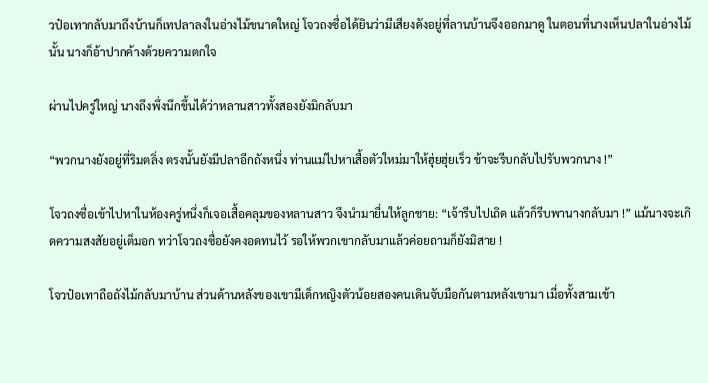วป๋อเทากลับมาถึงบ้านก็เทปลาลงในอ่างไม้ขนาดใหญ่ โจวถงซื่อได้ยินว่ามีเสียงดังอยู่ที่ลานบ้านจึงออกมาดู ในตอนที่นางเห็นปลาในอ่างไม้นั้น นางก็อ้าปากค้างด้วยความตกใจ

ผ่านไปครู่ใหญ่ นางถึงพึ่งนึกขึ้นได้ว่าหลานสาวทั้งสองยังมิกลับมา

“พวกนางยังอยู่ที่ริมตลิ่ง ตรงนั้นยังมีปลาอีกถังหนึ่ง ท่านแม่ไปหาเสื้อตัวใหม่มาให้ฮุ่ยฮุ่ยเร็ว ข้าจะรีบกลับไปรับพวกนาง !”

โจวถงซื่อเข้าไปหาในห้องครู่หนึ่งก็เจอเสื้อคลุมของหลานสาว จึงนำมายื่นให้ลูกชาย: “เจ้ารีบไปเถิด แล้วก็รีบพานางกลับมา !” แม้นางจะเกิดความสงสัยอยู่เต็มอก ทว่าโจวถงซื่อยังคงอดทนไว้ รอให้พวกเขากลับมาแล้วค่อยถามก็ยังมิสาย !

โจวป๋อเทาถือถังไม้กลับมาบ้าน ส่วนด้านหลังของเขามีเด็กหญิงตัวน้อยสองคนเดินจับมือกันตามหลังเขามา เมื่อทั้งสามเข้า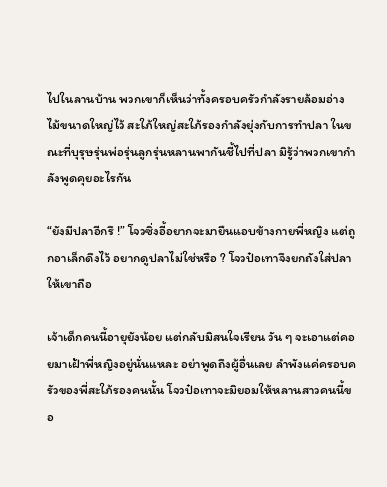ไปในลานบ้าน พวกเขาก็เห็นว่าทั้งครอบครัวกำลังรายล้อมอ่างไม้ขนาดใหญ่ไว้ สะใภ้ใหญ่สะใภ้รองกำลังยุ่งกับการทำปลา ในขณะที่บุรุษรุ่นพ่อรุ่นลูกรุ่นหลานพากันชี้ไปที่ปลา มิรู้ว่าพวกเขากำลังพูดคุยอะไรกัน

“ยังมีปลาอีกรึ !” โจวซิ่งอี้อยากจะมายืนแอบข้างกายพี่หญิง แต่ถูกอาเล็กดึงไว้ อยากดูปลาไม่ใช่หรือ ? โจวป๋อเทาจึงยกถังใส่ปลาให้เขาถือ

เจ้าเด็กคนนี้อายุยังน้อย แต่กลับมิสนใจเรียน วัน ๆ จะเอาแต่คอยมาเฝ้าพี่หญิงอยู่นั่นแหละ อย่าพูดถึงผู้อื่นเลย ลำพังแค่ครอบครัวของพี่สะใภ้รองคนนั้น โจวป๋อเทาจะมิยอมให้หลานสาวคนนี้ขอ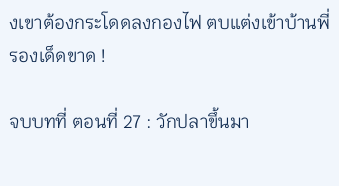งเขาต้องกระโดดลงกองไฟ ตบแต่งเข้าบ้านพี่รองเด็ดขาด !

จบบทที่ ตอนที่ 27 : วักปลาขึ้นมา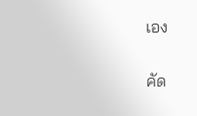เอง

คัด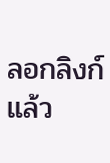ลอกลิงก์แล้ว